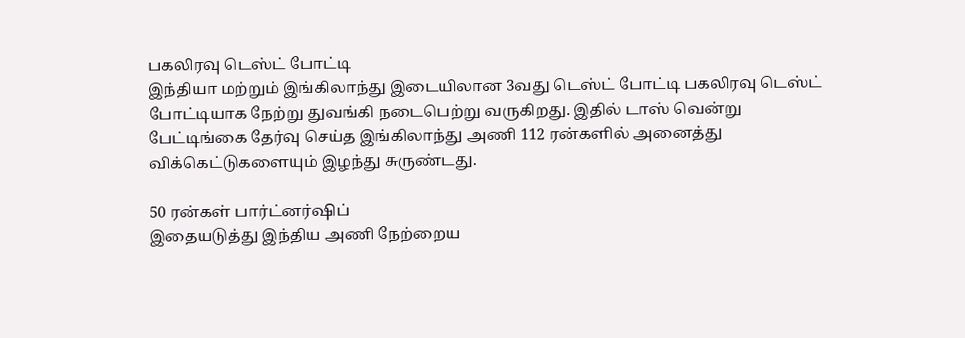பகலிரவு டெஸ்ட் போட்டி
இந்தியா மற்றும் இங்கிலாந்து இடையிலான 3வது டெஸ்ட் போட்டி பகலிரவு டெஸ்ட் போட்டியாக நேற்று துவங்கி நடைபெற்று வருகிறது. இதில் டாஸ் வென்று பேட்டிங்கை தேர்வு செய்த இங்கிலாந்து அணி 112 ரன்களில் அனைத்து விக்கெட்டுகளையும் இழந்து சுருண்டது.

50 ரன்கள் பார்ட்னர்ஷிப்
இதையடுத்து இந்திய அணி நேற்றைய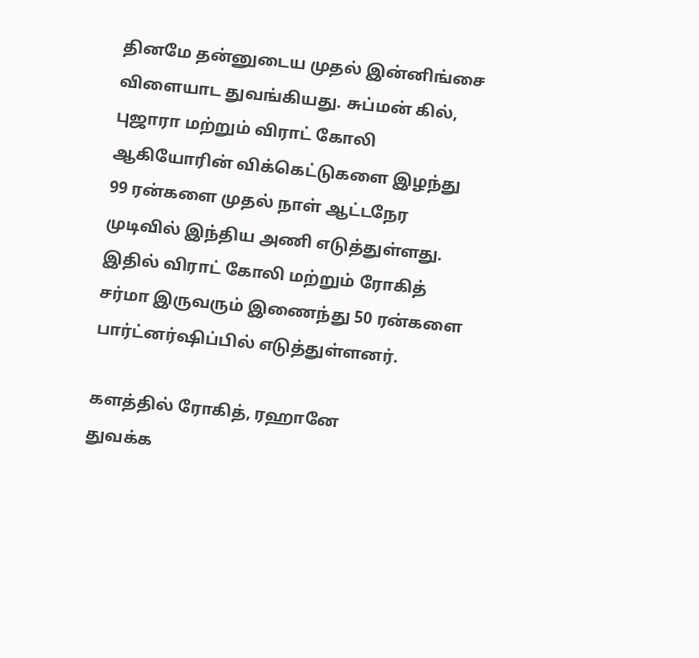தினமே தன்னுடைய முதல் இன்னிங்சை விளையாட துவங்கியது. சுப்மன் கில், புஜாரா மற்றும் விராட் கோலி ஆகியோரின் விக்கெட்டுகளை இழந்து 99 ரன்களை முதல் நாள் ஆட்டநேர முடிவில் இந்திய அணி எடுத்துள்ளது. இதில் விராட் கோலி மற்றும் ரோகித் சர்மா இருவரும் இணைந்து 50 ரன்களை பார்ட்னர்ஷிப்பில் எடுத்துள்ளனர்.

களத்தில் ரோகித், ரஹானே
துவக்க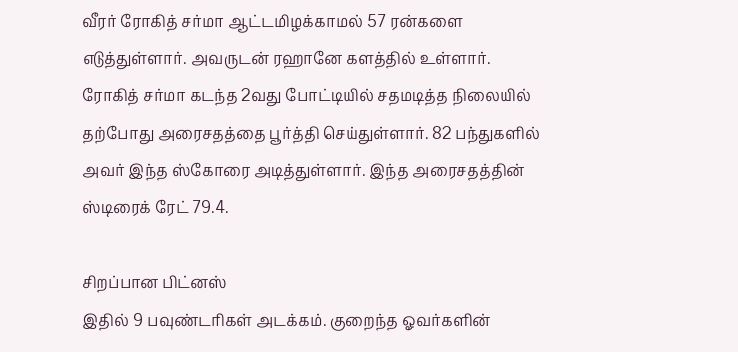வீரர் ரோகித் சர்மா ஆட்டமிழக்காமல் 57 ரன்களை எடுத்துள்ளார். அவருடன் ரஹானே களத்தில் உள்ளார். ரோகித் சர்மா கடந்த 2வது போட்டியில் சதமடித்த நிலையில் தற்போது அரைசதத்தை பூர்த்தி செய்துள்ளார். 82 பந்துகளில் அவர் இந்த ஸ்கோரை அடித்துள்ளார். இந்த அரைசதத்தின் ஸ்டிரைக் ரேட் 79.4.

சிறப்பான பிட்னஸ்
இதில் 9 பவுண்டரிகள் அடக்கம். குறைந்த ஓவர்களின்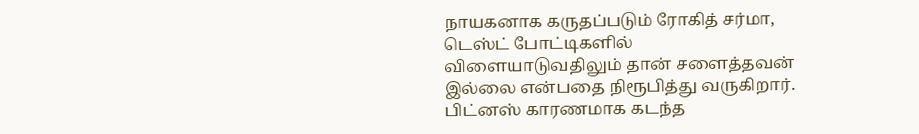நாயகனாக கருதப்படும் ரோகித் சர்மா, டெஸ்ட் போட்டிகளில் விளையாடுவதிலும் தான் சளைத்தவன் இல்லை என்பதை நிரூபித்து வருகிறார். பிட்னஸ் காரணமாக கடந்த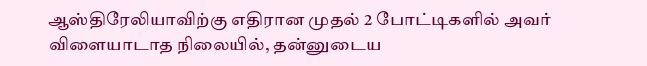ஆஸ்திரேலியாவிற்கு எதிரான முதல் 2 போட்டிகளில் அவர் விளையாடாத நிலையில், தன்னுடைய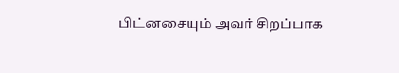பிட்னசையும் அவர் சிறப்பாக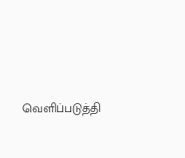வெளிப்படுத்தி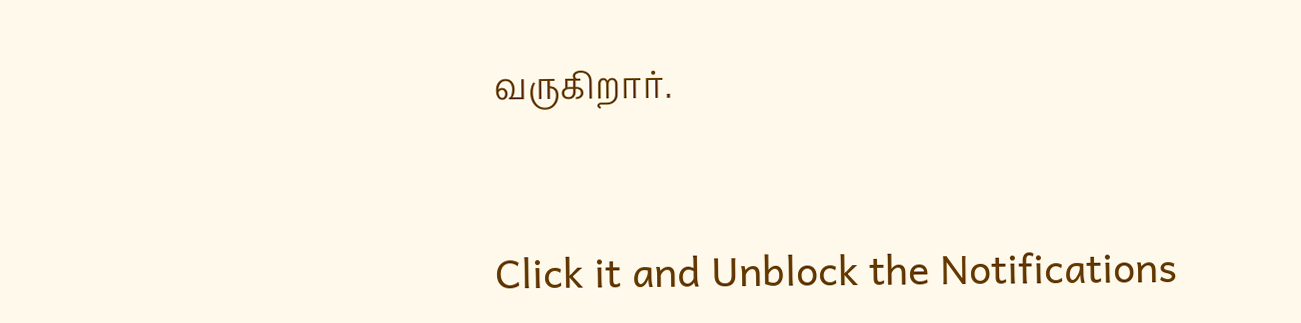வருகிறார்.


Click it and Unblock the Notifications